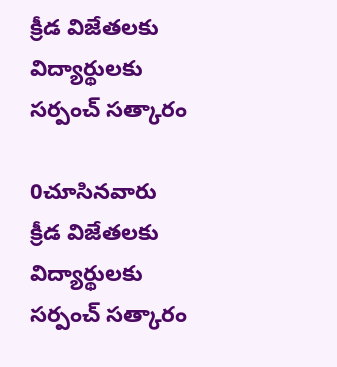క్రీడ విజేతలకు విద్యార్థులకు సర్పంచ్ సత్కారం

0చూసినవారు
క్రీడ విజేతలకు విద్యార్థులకు సర్పంచ్ సత్కారం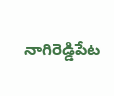నాగిరెడ్డిపేట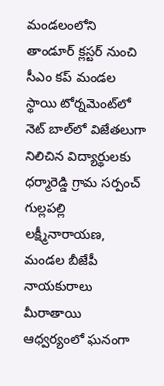మండలంలోని తాండూర్ క్లస్టర్ నుంచి సీఎం కప్ మండల స్థాయి టోర్నమెంట్‌లో నెట్ బాల్‌లో విజేతలుగా నిలిచిన విద్యార్థులకు ధర్మారెడ్డి గ్రామ సర్పంచ్ గుల్లపల్లి లక్ష్మీనారాయణ, మండల బీజేపీ నాయకురాలు మీరాతాయి ఆధ్వర్యంలో ఘనంగా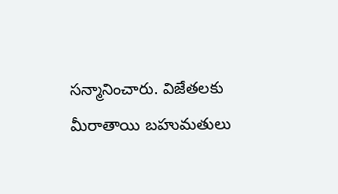సన్మానించారు. విజేతలకు మీరాతాయి బహుమతులు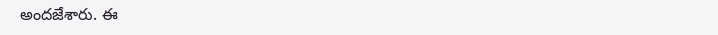అందజేశారు. ఈ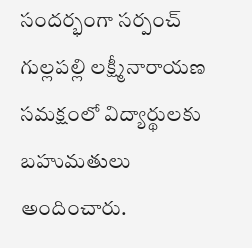సందర్భంగా సర్పంచ్ గుల్లపల్లి లక్ష్మీనారాయణ సమక్షంలో విద్యార్థులకు బహుమతులు అందించారు.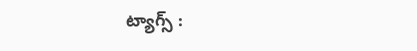ట్యాగ్స్ :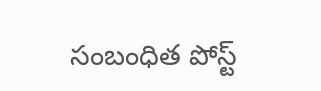సంబంధిత పోస్ట్